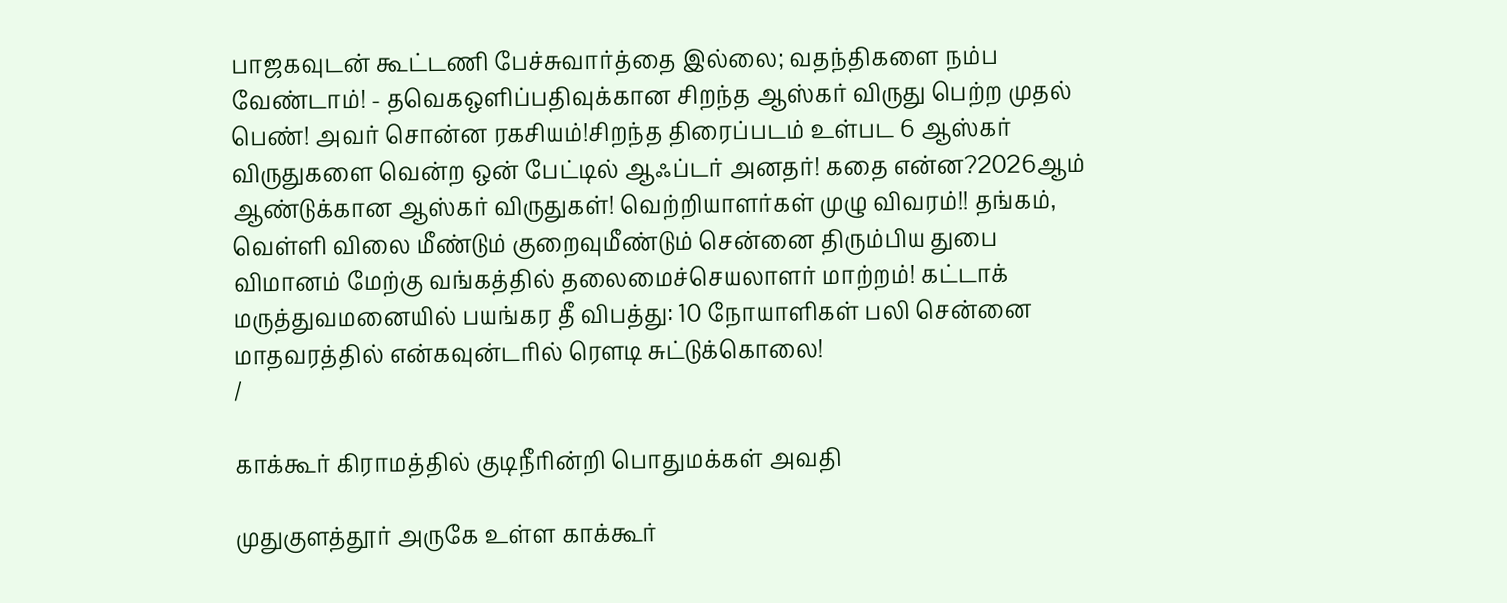பாஜகவுடன் கூட்டணி பேச்சுவார்த்தை இல்லை; வதந்திகளை நம்ப வேண்டாம்! - தவெகஒளிப்பதிவுக்கான சிறந்த ஆஸ்கர் விருது பெற்ற முதல் பெண்! அவர் சொன்ன ரகசியம்!சிறந்த திரைப்படம் உள்பட 6 ஆஸ்கர் விருதுகளை வென்ற ஒன் பேட்டில் ஆஃப்டர் அனதர்! கதை என்ன?2026ஆம் ஆண்டுக்கான ஆஸ்கர் விருதுகள்! வெற்றியாளர்கள் முழு விவரம்!! தங்கம், வெள்ளி விலை மீண்டும் குறைவுமீண்டும் சென்னை திரும்பிய துபை விமானம் மேற்கு வங்கத்தில் தலைமைச்செயலாளர் மாற்றம்! கட்டாக் மருத்துவமனையில் பயங்கர தீ விபத்து: 10 நோயாளிகள் பலி சென்னை மாதவரத்தில் என்கவுன்டரில் ரௌடி சுட்டுக்கொலை!
/

காக்கூர் கிராமத்தில் குடிநீரின்றி பொதுமக்கள் அவதி

முதுகுளத்தூர் அருகே உள்ள காக்கூர்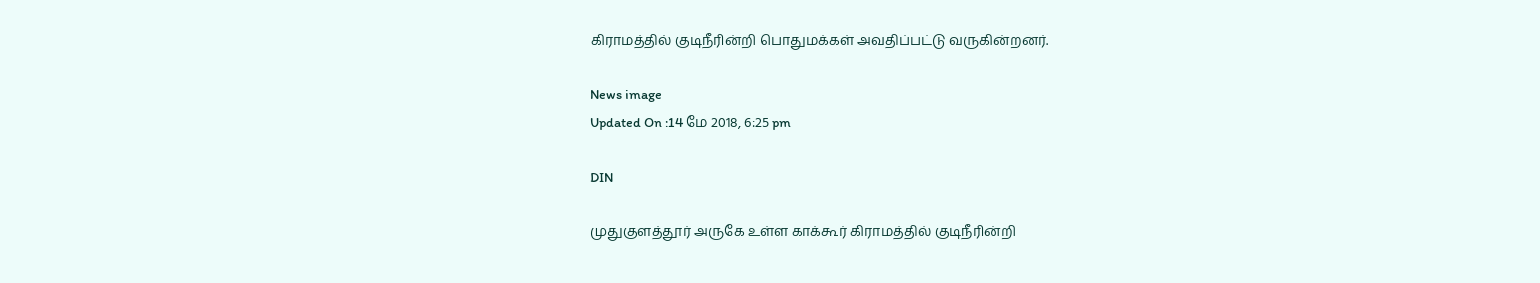கிராமத்தில் குடிநீரின்றி பொதுமக்கள் அவதிப்பட்டு வருகின்றனர்.

News image
Updated On :14 மே 2018, 6:25 pm

DIN

முதுகுளத்தூர் அருகே உள்ள காக்கூர் கிராமத்தில் குடிநீரின்றி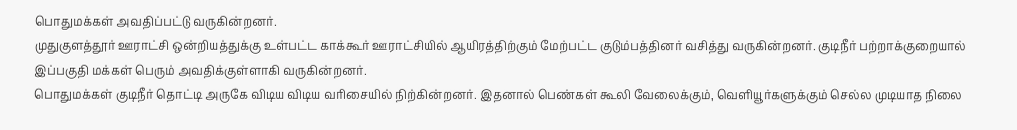பொதுமக்கள் அவதிப்பட்டு வருகின்றனர்.
முதுகுளத்தூர் ஊராட்சி ஒன்றியத்துக்கு உள்பட்ட காக்கூர் ஊராட்சியில் ஆயிரத்திற்கும் மேற்பட்ட குடும்பத்தினர் வசித்து வருகின்றனர். குடிநீர் பற்றாக்குறையால் இப்பகுதி மக்கள் பெரும் அவதிக்குள்ளாகி வருகின்றனர்.
பொதுமக்கள் குடிநீர் தொட்டி அருகே விடிய விடிய வரிசையில் நிற்கின்றனர். இதனால் பெண்கள் கூலி வேலைக்கும், வெளியூர்களுக்கும் செல்ல முடியாத நிலை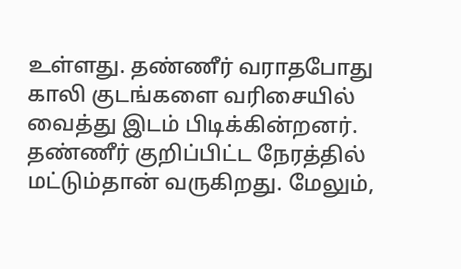உள்ளது. தண்ணீர் வராதபோது காலி குடங்களை வரிசையில் வைத்து இடம் பிடிக்கின்றனர்.
தண்ணீர் குறிப்பிட்ட நேரத்தில் மட்டும்தான் வருகிறது. மேலும்,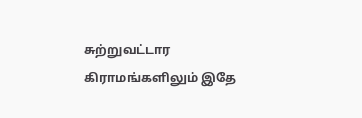சுற்றுவட்டார கிராமங்களிலும் இதே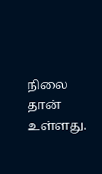நிலை தான் உள்ளது.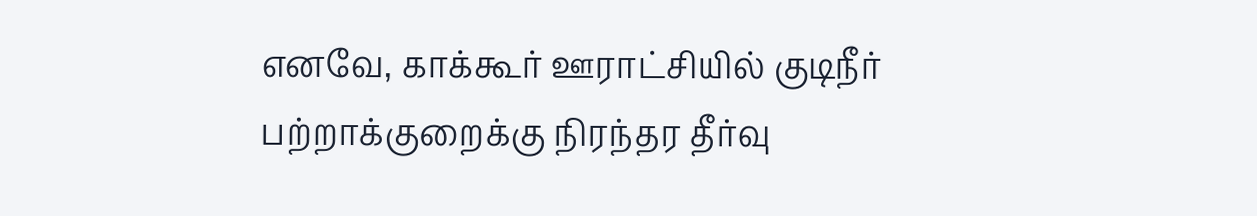எனவே, காக்கூர் ஊராட்சியில் குடிநீர் பற்றாக்குறைக்கு நிரந்தர தீர்வு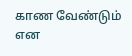காண வேண்டும் என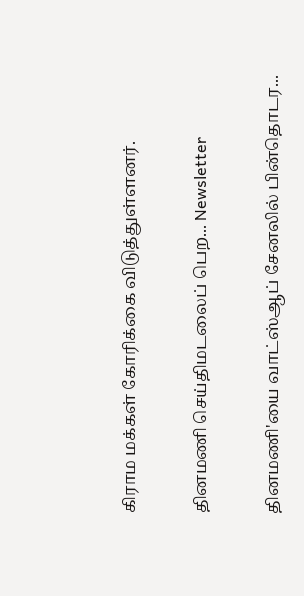கிராம மக்கள் கோரிக்கை விடுத்துள்ளனர்.

தினமணி செய்திமடலைப் பெற... Newsletter

தினமணி'யை வாட்ஸ்ஆப் சேனலில் பின்தொடர...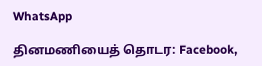WhatsApp

தினமணியைத் தொடர: Facebook,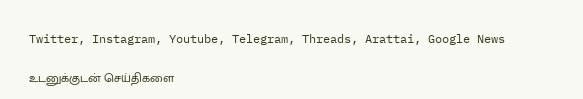Twitter, Instagram, Youtube, Telegram, Threads, Arattai, Google News

உடனுக்குடன் செய்திகளை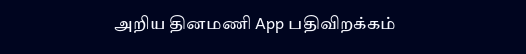அறிய தினமணி App பதிவிறக்கம்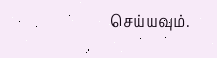செய்யவும்.